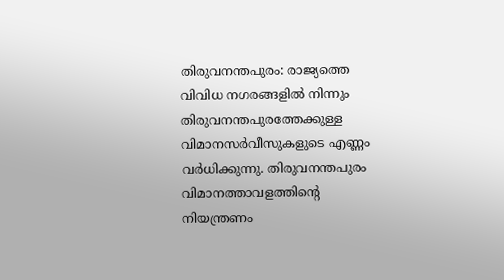തിരുവനന്തപുരം: രാജ്യത്തെ വിവിധ നഗരങ്ങളിൽ നിന്നും തിരുവനന്തപുരത്തേക്കുള്ള വിമാനസർവീസുകളുടെ എണ്ണം വർധിക്കുന്നു. തിരുവനന്തപുരം വിമാനത്താവളത്തിന്റെ നിയന്ത്രണം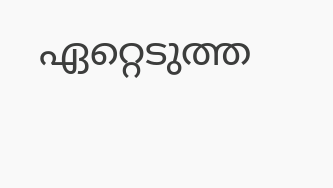ഏറ്റെടുത്ത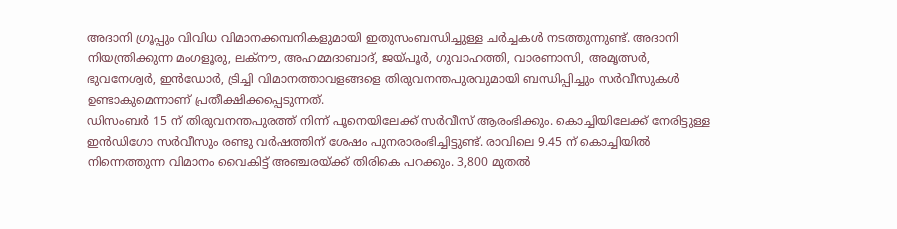അദാനി ഗ്രൂപ്പും വിവിധ വിമാനക്കമ്പനികളുമായി ഇതുസംബന്ധിച്ചുള്ള ചർച്ചകൾ നടത്തുന്നുണ്ട്. അദാനി നിയന്ത്രിക്കുന്ന മംഗളൂരു, ലക്നൗ, അഹമ്മദാബാദ്, ജയ്പൂർ, ഗുവാഹത്തി, വാരണാസി, അമൃത്സർ, ഭുവനേശ്വർ, ഇൻഡോർ, ട്രിച്ചി വിമാനത്താവളങ്ങളെ തിരുവനന്തപുരവുമായി ബന്ധിപ്പിച്ചും സർവീസുകൾ ഉണ്ടാകുമെന്നാണ് പ്രതീക്ഷിക്കപ്പെടുന്നത്.
ഡിസംബർ 15 ന് തിരുവനന്തപുരത്ത് നിന്ന് പൂനെയിലേക്ക് സർവീസ് ആരംഭിക്കും. കൊച്ചിയിലേക്ക് നേരിട്ടുള്ള ഇൻഡിഗോ സർവീസും രണ്ടു വർഷത്തിന് ശേഷം പുനരാരംഭിച്ചിട്ടുണ്ട്. രാവിലെ 9.45 ന് കൊച്ചിയിൽ നിന്നെത്തുന്ന വിമാനം വൈകിട്ട് അഞ്ചരയ്ക്ക് തിരികെ പറക്കും. 3,800 മുതൽ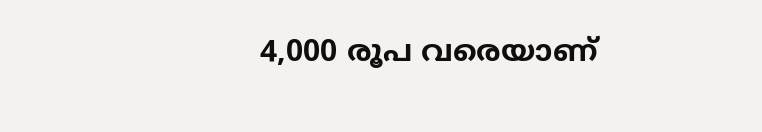4,000 രൂപ വരെയാണ്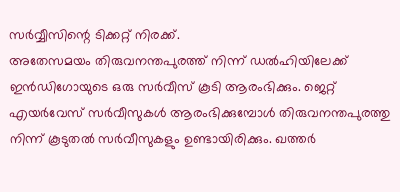സർവ്വീസിന്റെ ടിക്കറ്റ് നിരക്ക്.
അതേസമയം തിരുവനന്തപുരത്ത് നിന്ന് ഡൽഹിയിലേക്ക് ഇൻഡിഗോയുടെ ഒരു സർവീസ് കൂടി ആരംഭിക്കും. ജെറ്റ് എയർവേസ് സർവീസുകൾ ആരംഭിക്കുമ്പോൾ തിരുവനന്തപുരത്തു നിന്ന് കൂടുതൽ സർവീസുകളും ഉണ്ടായിരിക്കും. ഖത്തർ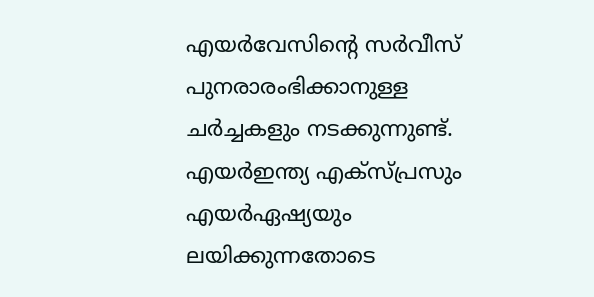എയർവേസിന്റെ സർവീസ് പുനരാരംഭിക്കാനുള്ള ചർച്ചകളും നടക്കുന്നുണ്ട്. എയർഇന്ത്യ എക്സ്പ്രസും എയർഏഷ്യയും ലയിക്കുന്നതോടെ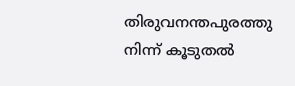തിരുവനന്തപുരത്തു നിന്ന് കൂടുതൽ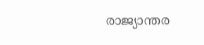രാജ്യാന്തര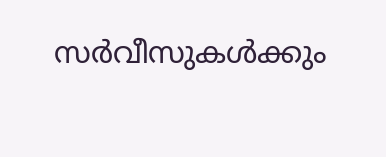സർവീസുകൾക്കും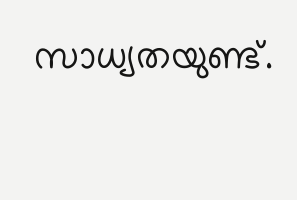സാധ്യതയുണ്ട്.